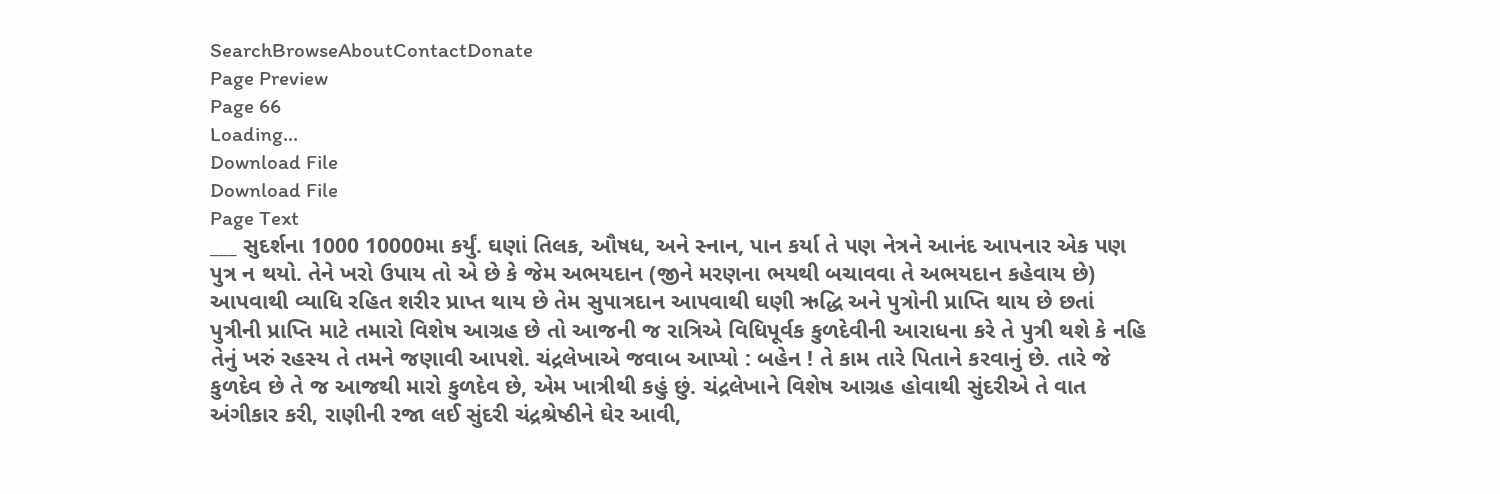SearchBrowseAboutContactDonate
Page Preview
Page 66
Loading...
Download File
Download File
Page Text
___ સુદર્શના 1000 10000મા કર્યું. ઘણાં તિલક, ઔષધ, અને સ્નાન, પાન કર્યા તે પણ નેત્રને આનંદ આપનાર એક પણ પુત્ર ન થયો. તેને ખરો ઉપાય તો એ છે કે જેમ અભયદાન (જીને મરણના ભયથી બચાવવા તે અભયદાન કહેવાય છે) આપવાથી વ્યાધિ રહિત શરીર પ્રાપ્ત થાય છે તેમ સુપાત્રદાન આપવાથી ઘણી ઋદ્ધિ અને પુત્રોની પ્રાપ્તિ થાય છે છતાં પુત્રીની પ્રાપ્તિ માટે તમારો વિશેષ આગ્રહ છે તો આજની જ રાત્રિએ વિધિપૂર્વક કુળદેવીની આરાધના કરે તે પુત્રી થશે કે નહિ તેનું ખરું રહસ્ય તે તમને જણાવી આપશે. ચંદ્રલેખાએ જવાબ આપ્યો : બહેન ! તે કામ તારે પિતાને કરવાનું છે. તારે જે કુળદેવ છે તે જ આજથી મારો કુળદેવ છે, એમ ખાત્રીથી કહું છું. ચંદ્રલેખાને વિશેષ આગ્રહ હોવાથી સુંદરીએ તે વાત અંગીકાર કરી, રાણીની રજા લઈ સુંદરી ચંદ્રશ્રેષ્ઠીને ઘેર આવી,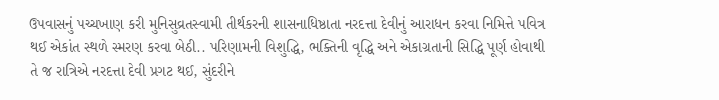ઉપવાસનું પચ્ચખાણ કરી મુનિસુવ્રતસ્વામી તીર્થકરની શાસનાધિષ્ઠાતા નરદત્તા દેવીનું આરાધન કરવા નિમિત્તે પવિત્ર થઈ એકાંત સ્થળે સ્મરણ કરવા બેઠી.. પરિણામની વિશુદ્ધિ, ભક્તિની વૃદ્ધિ અને એકાગ્રતાની સિદ્ધિ પૂર્ણ હોવાથી તે જ રાત્રિએ નરદત્તા દેવી પ્રગટ થઈ, સુંદરીને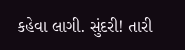કહેવા લાગી. સુંદરી! તારી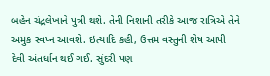બહેન ચંદ્રલેખાને પુત્રી થશે. તેની નિશાની તરીકે આજ રાત્રિએ તેને અમુક સ્વપ્ન આવશે. ઇત્યાદિ કહી, ઉત્તમ વસ્તુની શેષ આપી દેવી અંતર્ધાન થઈ ગઈ. સુંદરી પણ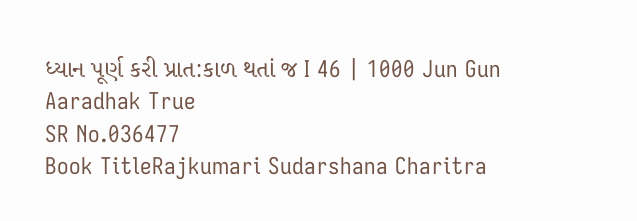ધ્યાન પૂર્ણ કરી પ્રાત:કાળ થતાં જ I 46 | 1000 Jun Gun Aaradhak True
SR No.036477
Book TitleRajkumari Sudarshana Charitra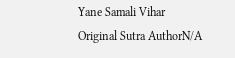Yane Samali Vihar
Original Sutra AuthorN/A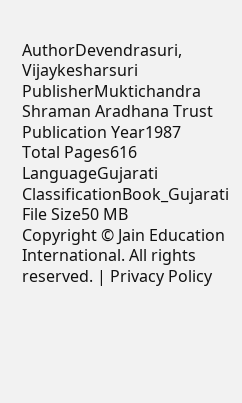AuthorDevendrasuri, Vijaykesharsuri
PublisherMuktichandra Shraman Aradhana Trust
Publication Year1987
Total Pages616
LanguageGujarati
ClassificationBook_Gujarati
File Size50 MB
Copyright © Jain Education International. All rights reserved. | Privacy Policy